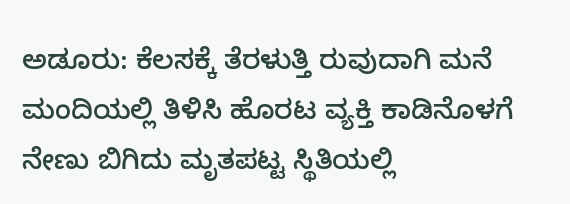ಅಡೂರು: ಕೆಲಸಕ್ಕೆ ತೆರಳುತ್ತಿ ರುವುದಾಗಿ ಮನೆ ಮಂದಿಯಲ್ಲಿ ತಿಳಿಸಿ ಹೊರಟ ವ್ಯಕ್ತಿ ಕಾಡಿನೊಳಗೆ ನೇಣು ಬಿಗಿದು ಮೃತಪಟ್ಟ ಸ್ಥಿತಿಯಲ್ಲಿ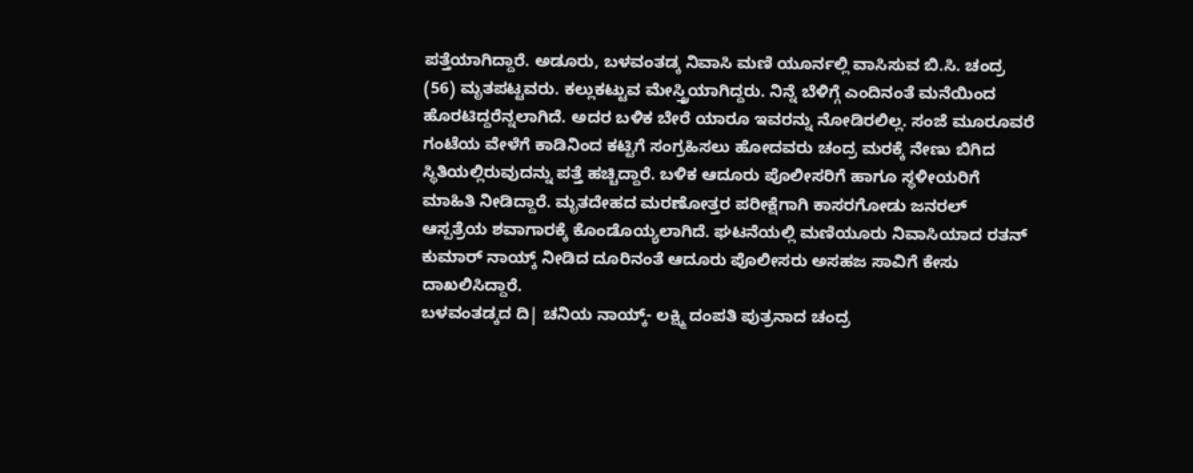ಪತ್ತೆಯಾಗಿದ್ದಾರೆ. ಅಡೂರು, ಬಳವಂತಡ್ಕ ನಿವಾಸಿ ಮಣಿ ಯೂರ್ನಲ್ಲಿ ವಾಸಿಸುವ ಬಿ.ಸಿ. ಚಂದ್ರ (56) ಮೃತಪಟ್ಟವರು. ಕಲ್ಲುಕಟ್ಟುವ ಮೇಸ್ತ್ರಿಯಾಗಿದ್ದರು. ನಿನ್ನೆ ಬೆಳಿಗ್ಗೆ ಎಂದಿನಂತೆ ಮನೆಯಿಂದ ಹೊರಟಿದ್ದರೆನ್ನಲಾಗಿದೆ. ಅದರ ಬಳಿಕ ಬೇರೆ ಯಾರೂ ಇವರನ್ನು ನೋಡಿರಲಿಲ್ಲ. ಸಂಜೆ ಮೂರೂವರೆ ಗಂಟೆಯ ವೇಳೆಗೆ ಕಾಡಿನಿಂದ ಕಟ್ಟಿಗೆ ಸಂಗ್ರಹಿಸಲು ಹೋದವರು ಚಂದ್ರ ಮರಕ್ಕೆ ನೇಣು ಬಿಗಿದ ಸ್ಥಿತಿಯಲ್ಲಿರುವುದನ್ನು ಪತ್ತೆ ಹಚ್ಚಿದ್ದಾರೆ. ಬಳಿಕ ಆದೂರು ಪೊಲೀಸರಿಗೆ ಹಾಗೂ ಸ್ಥಳೀಯರಿಗೆ ಮಾಹಿತಿ ನೀಡಿದ್ದಾರೆ. ಮೃತದೇಹದ ಮರಣೋತ್ತರ ಪರೀಕ್ಷೆಗಾಗಿ ಕಾಸರಗೋಡು ಜನರಲ್ ಆಸ್ಪತ್ರೆಯ ಶವಾಗಾರಕ್ಕೆ ಕೊಂಡೊಯ್ಯಲಾಗಿದೆ. ಘಟನೆಯಲ್ಲಿ ಮಣಿಯೂರು ನಿವಾಸಿಯಾದ ರತನ್ ಕುಮಾರ್ ನಾಯ್ಕ್ ನೀಡಿದ ದೂರಿನಂತೆ ಆದೂರು ಪೊಲೀಸರು ಅಸಹಜ ಸಾವಿಗೆ ಕೇಸು ದಾಖಲಿಸಿದ್ದಾರೆ.
ಬಳವಂತಡ್ಕದ ದಿ| ಚನಿಯ ನಾಯ್ಕ್- ಲಕ್ಷ್ಮಿ ದಂಪತಿ ಪುತ್ರನಾದ ಚಂದ್ರ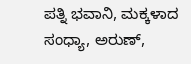ಪತ್ನಿ ಭವಾನಿ, ಮಕ್ಕಳಾದ ಸಂಧ್ಯಾ, ಅರುಣ್,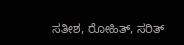ಸತೀಶ, ರೋಹಿತ್, ಸರಿತ್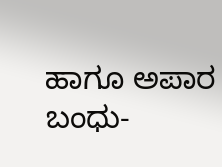ಹಾಗೂ ಅಪಾರ ಬಂಧು-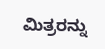ಮಿತ್ರರನ್ನು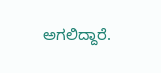ಅಗಲಿದ್ದಾರೆ.